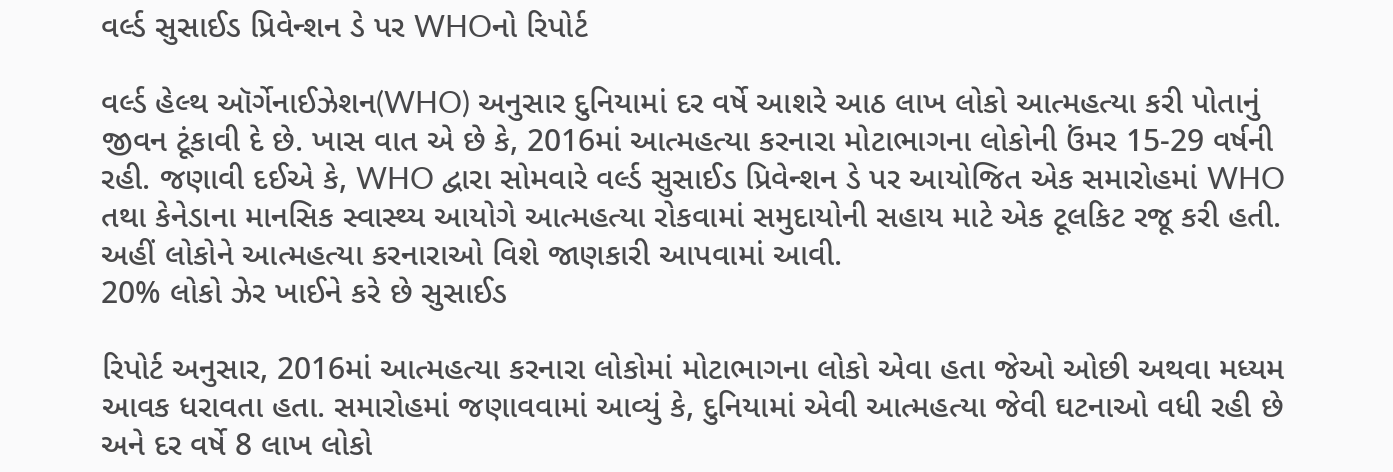વર્લ્ડ સુસાઈડ પ્રિવેન્શન ડે પર WHOનો રિપોર્ટ

વર્લ્ડ હેલ્થ ઑર્ગેનાઈઝેશન(WHO) અનુસાર દુનિયામાં દર વર્ષે આશરે આઠ લાખ લોકો આત્મહત્યા કરી પોતાનું જીવન ટૂંકાવી દે છે. ખાસ વાત એ છે કે, 2016માં આત્મહત્યા કરનારા મોટાભાગના લોકોની ઉંમર 15-29 વર્ષની રહી. જણાવી દઈએ કે, WHO દ્વારા સોમવારે વર્લ્ડ સુસાઈડ પ્રિવેન્શન ડે પર આયોજિત એક સમારોહમાં WHO તથા કેનેડાના માનસિક સ્વાસ્થ્ય આયોગે આત્મહત્યા રોકવામાં સમુદાયોની સહાય માટે એક ટૂલકિટ રજૂ કરી હતી. અહીં લોકોને આત્મહત્યા કરનારાઓ વિશે જાણકારી આપવામાં આવી.
20% લોકો ઝેર ખાઈને કરે છે સુસાઈડ

રિપોર્ટ અનુસાર, 2016માં આત્મહત્યા કરનારા લોકોમાં મોટાભાગના લોકો એવા હતા જેઓ ઓછી અથવા મધ્યમ આવક ધરાવતા હતા. સમારોહમાં જણાવવામાં આવ્યું કે, દુનિયામાં એવી આત્મહત્યા જેવી ઘટનાઓ વધી રહી છે અને દર વર્ષે 8 લાખ લોકો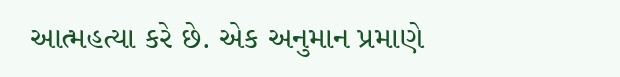આત્મહત્યા કરે છે. એક અનુમાન પ્રમાણે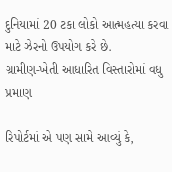દુનિયામાં 20 ટકા લોકો આત્મહત્યા કરવા માટે ઝેરનો ઉપયોગ કરે છે.
ગ્રામીણ-ખેતી આધારિત વિસ્તારોમાં વધુ પ્રમાણ

રિપોર્ટમાં એ પણ સામે આવ્યું કે,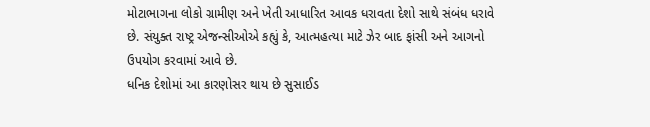મોટાભાગના લોકો ગ્રામીણ અને ખેતી આધારિત આવક ધરાવતા દેશો સાથે સંબંધ ધરાવે છે. સંયુક્ત રાષ્ટ્ર એજન્સીઓએ કહ્યું કે, આત્મહત્યા માટે ઝેર બાદ ફાંસી અને આગનો ઉપયોગ કરવામાં આવે છે.
ધનિક દેશોમાં આ કારણોસર થાય છે સુસાઈડ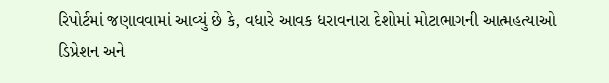રિપોર્ટમાં જણાવવામાં આવ્યું છે કે, વધારે આવક ધરાવનારા દેશોમાં મોટાભાગની આત્મહત્યાઓ ડિપ્રેશન અને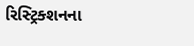રિસ્ટ્રિક્શનના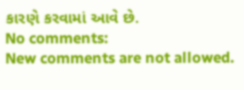કારણે કરવામાં આવે છે.
No comments:
New comments are not allowed.